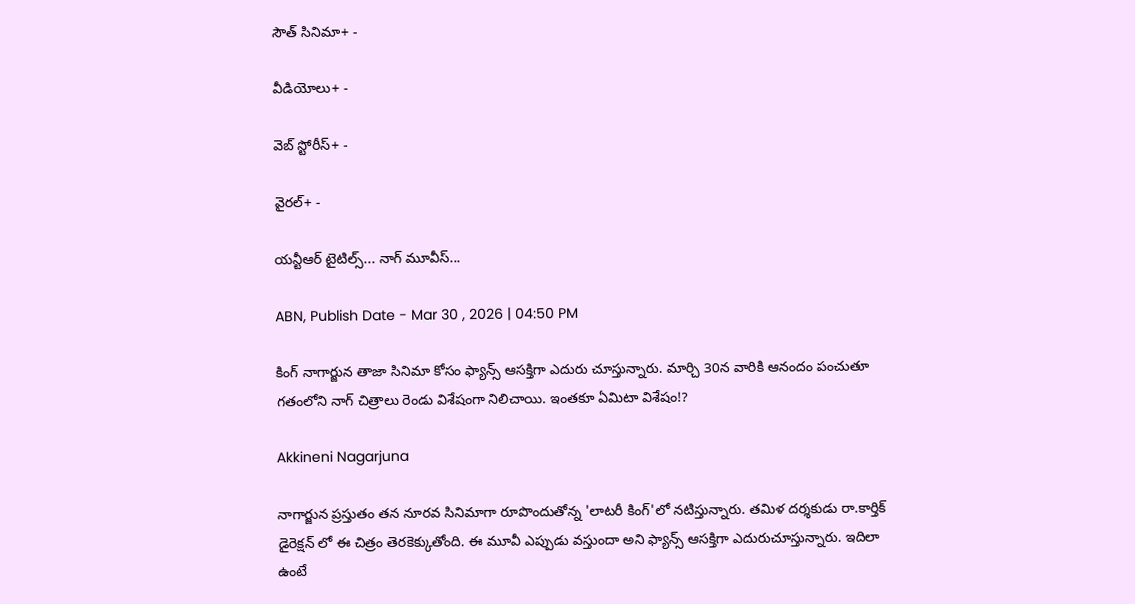సౌత్ సినిమా+ -

వీడియోలు+ -

వెబ్ స్టోరీస్+ -

వైరల్+ -

యన్టీఆర్ టైటిల్స్... నాగ్ మూవీస్...

ABN, Publish Date - Mar 30 , 2026 | 04:50 PM

కింగ్ నాగార్జున తాజా సినిమా కోసం ఫ్యాన్స్ ఆసక్తిగా ఎదురు చూస్తున్నారు. మార్చి 30న వారికి ఆనందం పంచుతూ గతంలోని నాగ్ చిత్రాలు రెండు విశేషంగా నిలిచాయి. ఇంతకూ ఏమిటా విశేషం!?

Akkineni Nagarjuna

నాగార్జున ప్రస్తుతం తన నూరవ సినిమాగా రూపొందుతోన్న 'లాటరీ కింగ్'లో నటిస్తున్నారు. తమిళ దర్శకుడు రా.కార్తిక్ డైరెక్షన్ లో ఈ చిత్రం తెరకెక్కుతోంది. ఈ మూవీ ఎప్పుడు వస్తుందా అని ఫ్యాన్స్ ఆసక్తిగా ఎదురుచూస్తున్నారు. ఇదిలా ఉంటే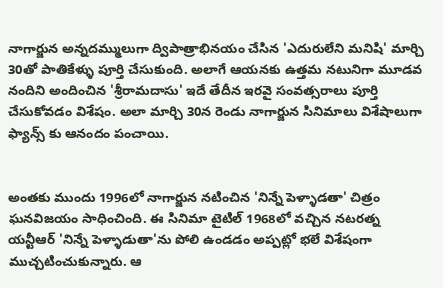నాగార్జున అన్నదమ్ములుగా ద్విపాత్రాభినయం చేసిన 'ఎదురులేని మనిషి' మార్చి 30తో పాతికేళ్ళు పూర్తి చేసుకుంది. అలాగే ఆయనకు ఉత్తమ నటునిగా మూడవ నందిని అందించిన 'శ్రీరామదాసు' ఇదే తేదీన ఇరవై సంవత్సరాలు పూర్తి చేసుకోవడం విశేషం. అలా మార్చి 30న రెండు నాగార్జున సినిమాలు విశేషాలుగా ఫ్యాన్స్ కు ఆనందం పంచాయి.


అంతకు ముందు 1996లో నాగార్జున నటించిన 'నిన్నే పెళ్ళాడతా' చిత్రం ఘనవిజయం సాధించింది. ఈ సినిమా టైటిల్ 1968లో వచ్చిన నటరత్న యన్టీఆర్ 'నిన్నే పెళ్ళాడుతా'ను పోలి ఉండడం అప్పట్లో భలే విశేషంగా ముచ్చటించుకున్నారు. ఆ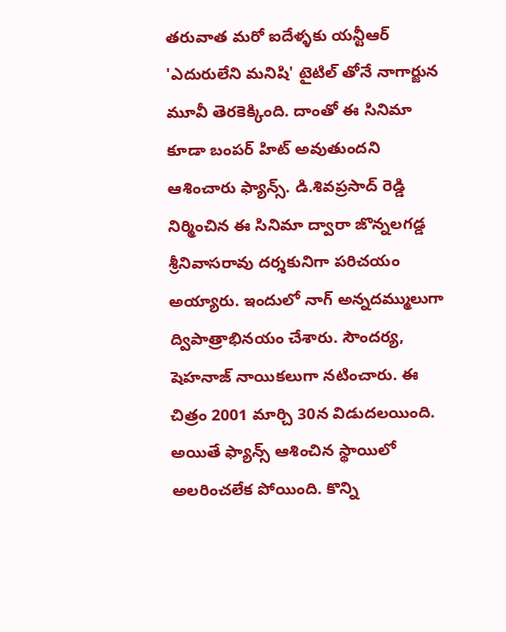తరువాత మరో ఐదేళ్ళకు యన్టీఆర్ 'ఎదురులేని మనిషి' టైటిల్ తోనే నాగార్జున మూవీ తెరకెక్కింది. దాంతో ఈ సినిమా కూడా బంపర్ హిట్ అవుతుందని ఆశించారు ఫ్యాన్స్. డి.శివప్రసాద్ రెడ్డి నిర్మించిన ఈ సినిమా ద్వారా జొన్నలగడ్డ శ్రీనివాసరావు దర్శకునిగా పరిచయం అయ్యారు. ఇందులో నాగ్ అన్నదమ్ములుగా ద్విపాత్రాభినయం చేశారు. సౌందర్య, షెహనాజ్ నాయికలుగా నటించారు. ఈ చిత్రం 2001 మార్చి 30న విడుదలయింది. అయితే ఫ్యాన్స్ ఆశించిన స్థాయిలో అలరించలేక పోయింది. కొన్ని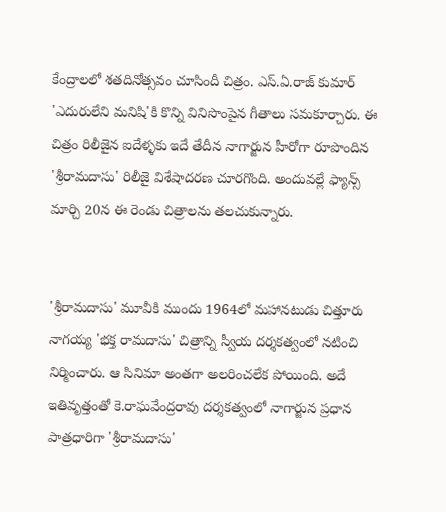కేంద్రాలలో శతదినోత్సవం చూసిందీ చిత్రం. ఎస్.ఏ.రాజ్ కుమార్ 'ఎదురులేని మనిషి'కి కొన్ని వినిసొంపైన గీతాలు సమకూర్చారు. ఈ చిత్రం రిలీజైన ఐదేళ్ళకు ఇదే తేదీన నాగార్జున హీరోగా రూపొందిన 'శ్రీరామదాసు' రిలీజై విశేషాదరణ చూరగొంది. అందువల్లే ఫ్యాన్స్ మార్చి 20న ఈ రెండు చిత్రాలను తలచుకున్నారు.


'శ్రీరామదాసు' మూవీకి ముందు 1964లో మహానటుడు చిత్తూరు నాగయ్య 'భక్త రామదాసు' చిత్రాన్ని స్వీయ దర్శకత్వంలో నటించి నిర్మించారు. ఆ సినిమా అంతగా అలరించలేక పోయింది. అదే ఇతివృత్తంతో కె.రాఘవేంద్రరావు దర్శకత్వంలో నాగార్జున ప్రధాన పాత్రధారిగా 'శ్రీరామదాసు'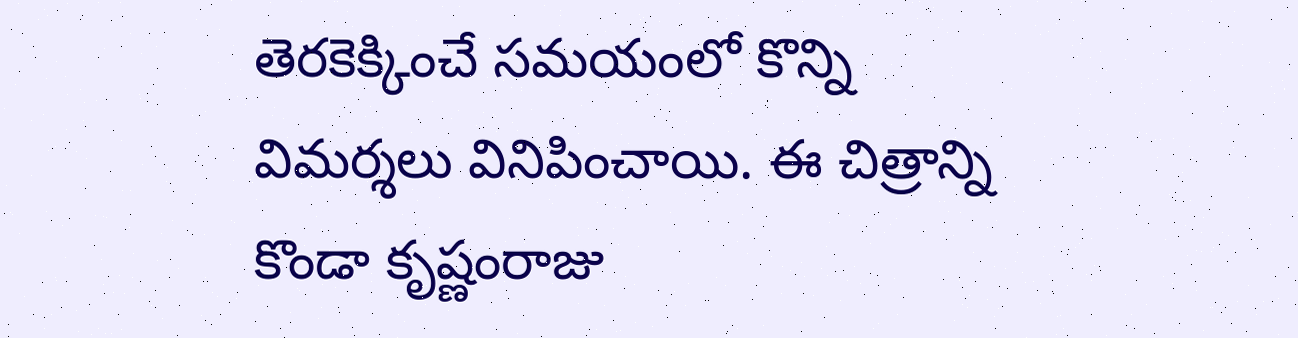తెరకెక్కించే సమయంలో కొన్ని విమర్శలు వినిపించాయి. ఈ చిత్రాన్ని కొండా కృష్ణంరాజు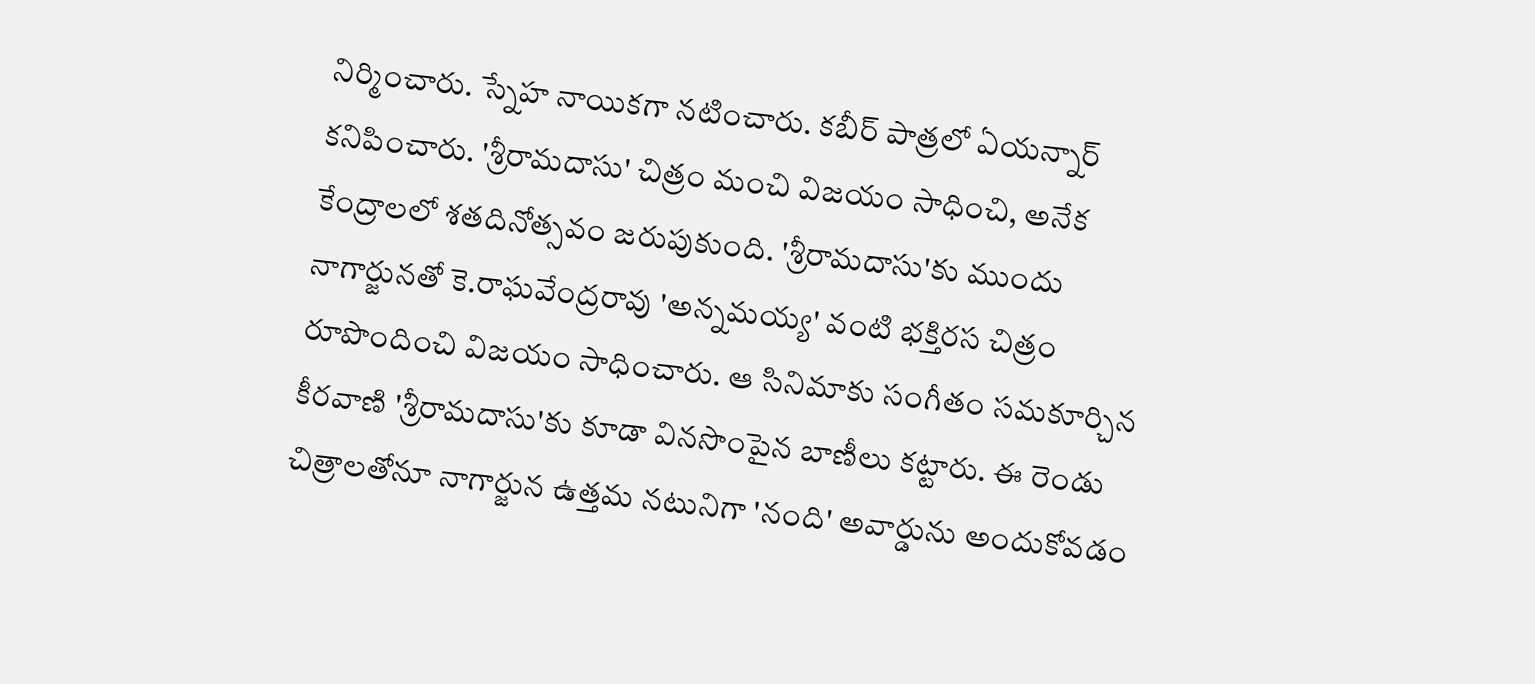నిర్మించారు. స్నేహ నాయికగా నటించారు. కబీర్ పాత్రలో ఏయన్నార్ కనిపించారు. 'శ్రీరామదాసు' చిత్రం మంచి విజయం సాధించి, అనేక కేంద్రాలలో శతదినోత్సవం జరుపుకుంది. 'శ్రీరామదాసు'కు ముందు నాగార్జునతో కె.రాఘవేంద్రరావు 'అన్నమయ్య' వంటి భక్తిరస చిత్రం రూపొందించి విజయం సాధించారు. ఆ సినిమాకు సంగీతం సమకూర్చిన కీరవాణి 'శ్రీరామదాసు'కు కూడా వినసొంపైన బాణీలు కట్టారు. ఈ రెండు చిత్రాలతోనూ నాగార్జున ఉత్తమ నటునిగా 'నంది' అవార్డును అందుకోవడం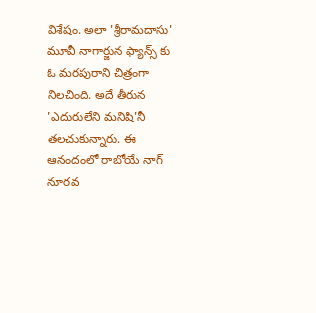విశేషం. అలా 'శ్రీరామదాసు' మూవీ నాగార్జున ఫ్యాన్స్ కు ఓ మరపురాని చిత్రంగా నిలచింది. అదే తీరున 'ఎదురులేని మనిషి'నీ తలచుకున్నారు. ఈ ఆనందంలో రాబోయే నాగ్ నూరవ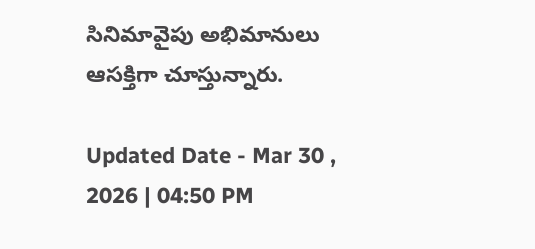సినిమావైపు అభిమానులు ఆసక్తిగా చూస్తున్నారు.

Updated Date - Mar 30 , 2026 | 04:50 PM